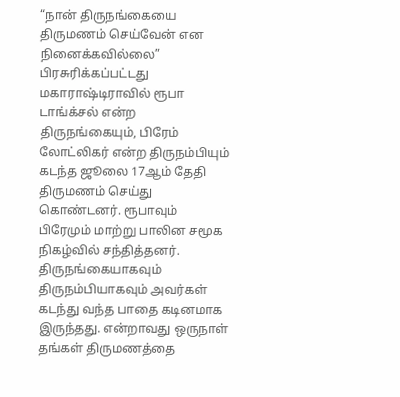“நான் திருநங்கையை திருமணம் செய்வேன் என நினைக்கவில்லை”
பிரசுரிக்கப்பட்டது
மகாராஷ்டிராவில் ரூபா டாங்க்சல் என்ற திருநங்கையும், பிரேம் லோட்லிகர் என்ற திருநம்பியும் கடந்த ஜூலை 17ஆம் தேதி திருமணம் செய்து கொண்டனர். ரூபாவும் பிரேமும் மாற்று பாலின சமூக நிகழ்வில் சந்தித்தனர். திருநங்கையாகவும் திருநம்பியாகவும் அவர்கள் கடந்து வந்த பாதை கடினமாக இருந்தது. என்றாவது ஒருநாள் தங்கள் திருமணத்தை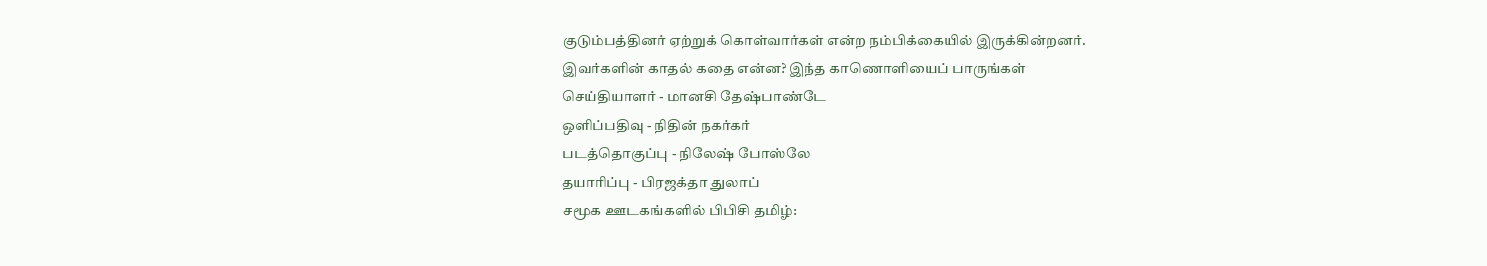குடும்பத்தினர் ஏற்றுக் கொள்வார்கள் என்ற நம்பிக்கையில் இருக்கின்றனர்.
இவர்களின் காதல் கதை என்ன? இந்த காணொளியைப் பாருங்கள்
செய்தியாளர் - மானசி தேஷ்பாண்டே
ஒளிப்பதிவு - நிதின் நகர்கர்
படத்தொகுப்பு - நிலேஷ் போஸ்லே
தயாரிப்பு - பிரஜக்தா துலாப்
சமூக ஊடகங்களில் பிபிசி தமிழ்: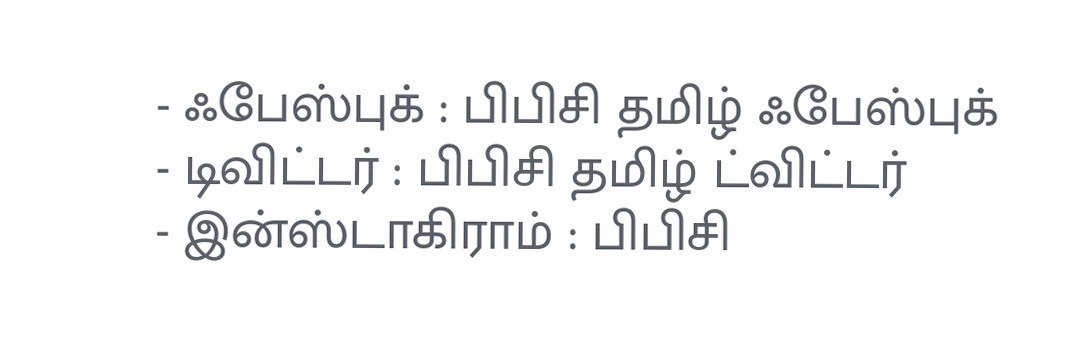- ஃபேஸ்புக் : பிபிசி தமிழ் ஃபேஸ்புக்
- டிவிட்டர் : பிபிசி தமிழ் ட்விட்டர்
- இன்ஸ்டாகிராம் : பிபிசி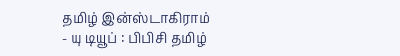தமிழ் இன்ஸ்டாகிராம்
- யு டியூப் : பிபிசி தமிழ்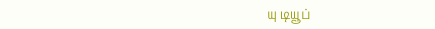யு டியூப்